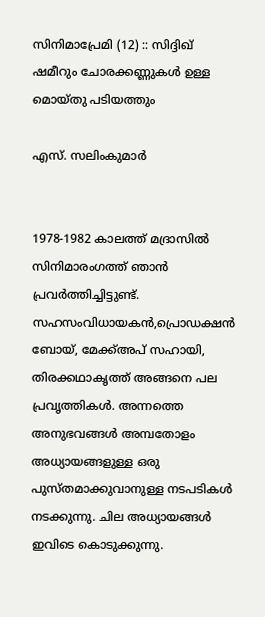സിനിമാപ്രേമി (12) :: സിദ്ദിഖ് ഷമീറും ചോരക്കണ്ണുകൾ ഉള്ള മൊയ്തു പടിയത്തും

എസ്. സലിംകുമാർ


1978-1982 കാലത്ത് മദ്രാസിൽ സിനിമാരംഗത്ത് ഞാൻ പ്രവർത്തിച്ചിട്ടുണ്ട്. സഹസംവിധായകൻ,പ്രൊഡക്ഷൻ ബോയ്‌, മേക്ക്അപ് സഹായി, തിരക്കഥാകൃത്ത് അങ്ങനെ പല പ്രവൃത്തികൾ. അന്നത്തെ അനുഭവങ്ങൾ അമ്പതോളം അധ്യായങ്ങളുള്ള ഒരു പുസ്തമാക്കുവാനുള്ള നടപടികൾ നടക്കുന്നു. ചില അധ്യായങ്ങൾ ഇവിടെ കൊടുക്കുന്നു.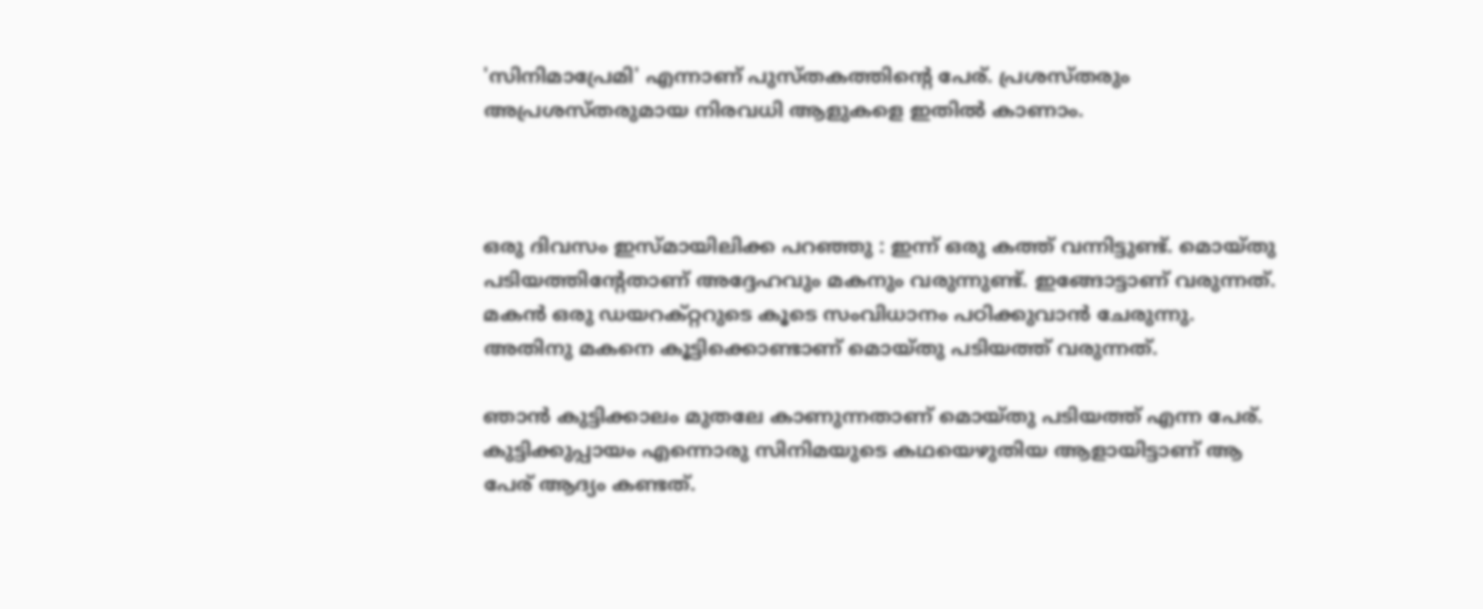'സിനിമാപ്രേമി' എന്നാണ് പുസ്തകത്തിൻ്റെ പേര്. പ്രശസ്തരും അപ്രശസ്തരുമായ നിരവധി ആളുകളെ ഇതിൽ കാണാം.



ഒരു ദിവസം ഇസ്മായിലിക്ക പറഞ്ഞു : ഇന്ന് ഒരു കത്ത് വന്നിട്ടുണ്ട്. മൊയ്തു പടിയത്തിന്റേതാണ് അദ്ദേഹവും മകനും വരുന്നുണ്ട്. ഇങ്ങോട്ടാണ് വരുന്നത്. മകൻ ഒരു ഡയറക്റ്ററുടെ കൂടെ സംവിധാനം പഠിക്കുവാൻ ചേരുന്നു. അതിനു മകനെ കൂട്ടിക്കൊണ്ടാണ് മൊയ്തു പടിയത്ത് വരുന്നത്.

ഞാൻ കുട്ടിക്കാലം മുതലേ കാണുന്നതാണ് മൊയ്തു പടിയത്ത് എന്ന പേര്. കുട്ടിക്കുപ്പായം എന്നൊരു സിനിമയുടെ കഥയെഴുതിയ ആളായിട്ടാണ് ആ പേര് ആദ്യം കണ്ടത്.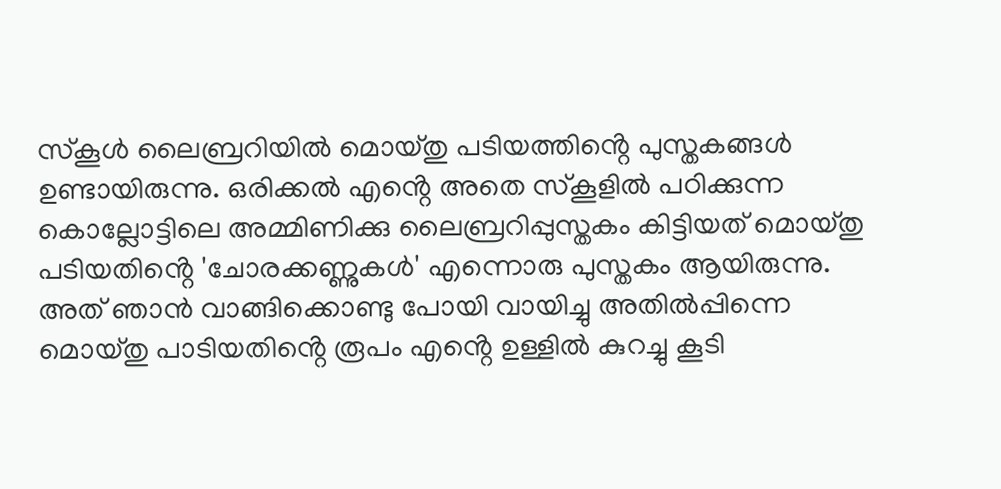സ്‌കൂൾ ലൈബ്രറിയിൽ മൊയ്തു പടിയത്തിൻ്റെ പുസ്തകങ്ങൾ ഉണ്ടായിരുന്നു. ഒരിക്കൽ എൻ്റെ അതെ സ്‌കൂളിൽ പഠിക്കുന്ന കൊല്ലോട്ടിലെ അമ്മിണിക്കു ലൈബ്രറിപ്പുസ്തകം കിട്ടിയത് മൊയ്തു പടിയതിൻ്റെ 'ചോരക്കണ്ണുകൾ' എന്നൊരു പുസ്തകം ആയിരുന്നു. അത് ഞാൻ വാങ്ങിക്കൊണ്ടു പോയി വായിച്ചു അതിൽപ്പിന്നെ മൊയ്തു പാടിയതിൻ്റെ രൂപം എൻ്റെ ഉള്ളിൽ കുറച്ചു കൂടി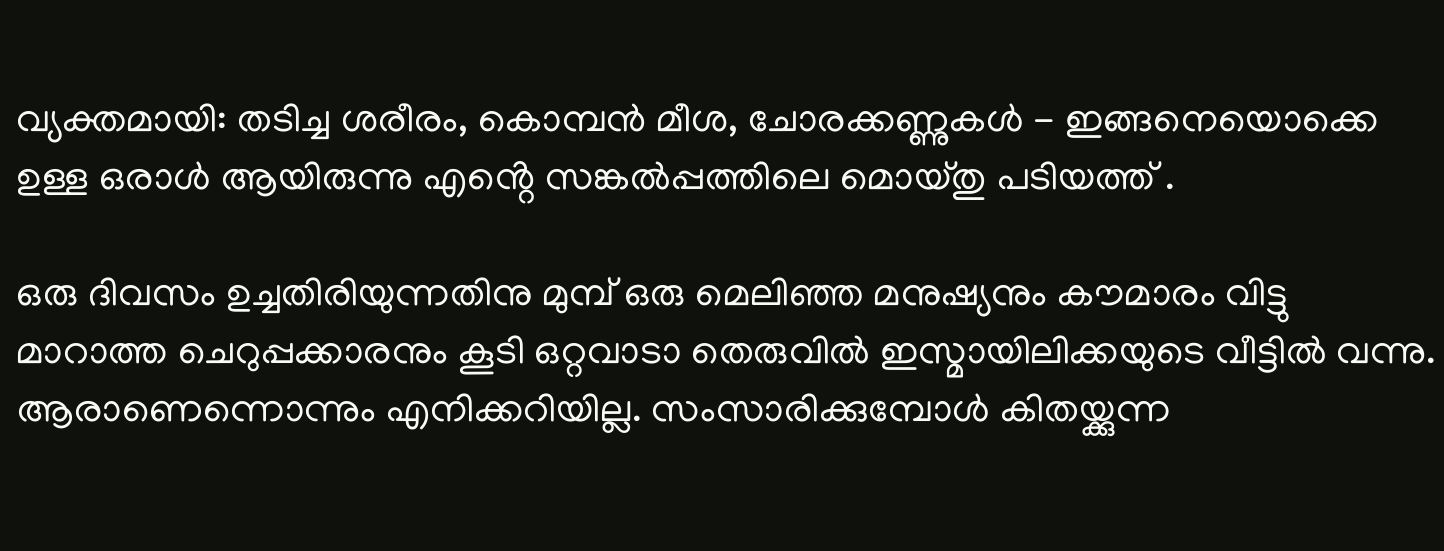വ്യക്തമായി: തടിച്ച ശരീരം, കൊമ്പൻ മീശ, ചോരക്കണ്ണുകൾ - ഇങ്ങനെയൊക്കെ ഉള്ള ഒരാൾ ആയിരുന്നു എൻ്റെ സങ്കൽപ്പത്തിലെ മൊയ്തു പടിയത്ത് .

ഒരു ദിവസം ഉച്ചതിരിയുന്നതിനു മുമ്പ് ഒരു മെലിഞ്ഞ മനുഷ്യനും കൗമാരം വിട്ടു മാറാത്ത ചെറുപ്പക്കാരനും കൂടി ഒറ്റവാടാ തെരുവിൽ ഇസ്മായിലിക്കയുടെ വീട്ടിൽ വന്നു. ആരാണെന്നൊന്നും എനിക്കറിയില്ല. സംസാരിക്കുമ്പോൾ കിതയ്ക്കുന്ന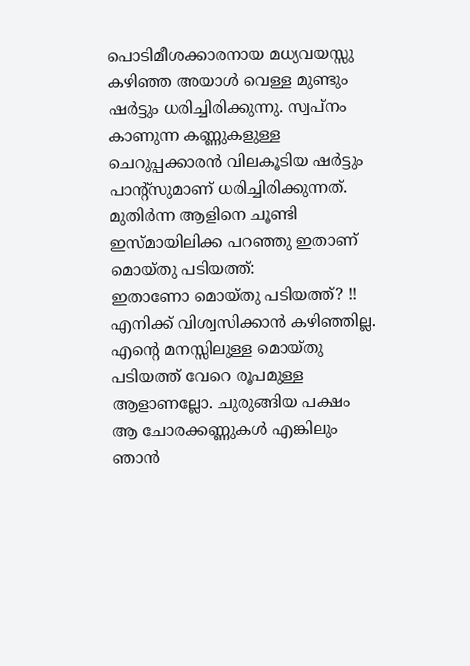പൊടിമീശക്കാരനായ മധ്യവയസ്സു കഴിഞ്ഞ അയാൾ വെള്ള മുണ്ടും ഷർട്ടും ധരിച്ചിരിക്കുന്നു. സ്വപ്നം കാണുന്ന കണ്ണുകളുള്ള ചെറുപ്പക്കാരൻ വിലകൂടിയ ഷർട്ടും പാന്റ്സുമാണ് ധരിച്ചിരിക്കുന്നത്.
മുതിർന്ന ആളിനെ ചൂണ്ടി ഇസ്മായിലിക്ക പറഞ്ഞു ഇതാണ് മൊയ്തു പടിയത്ത്:
ഇതാണോ മൊയ്തു പടിയത്ത്? !!
എനിക്ക് വിശ്വസിക്കാൻ കഴിഞ്ഞില്ല. എൻ്റെ മനസ്സിലുള്ള മൊയ്തു പടിയത്ത് വേറെ രൂപമുള്ള ആളാണല്ലോ. ചുരുങ്ങിയ പക്ഷം ആ ചോരക്കണ്ണുകൾ എങ്കിലും ഞാൻ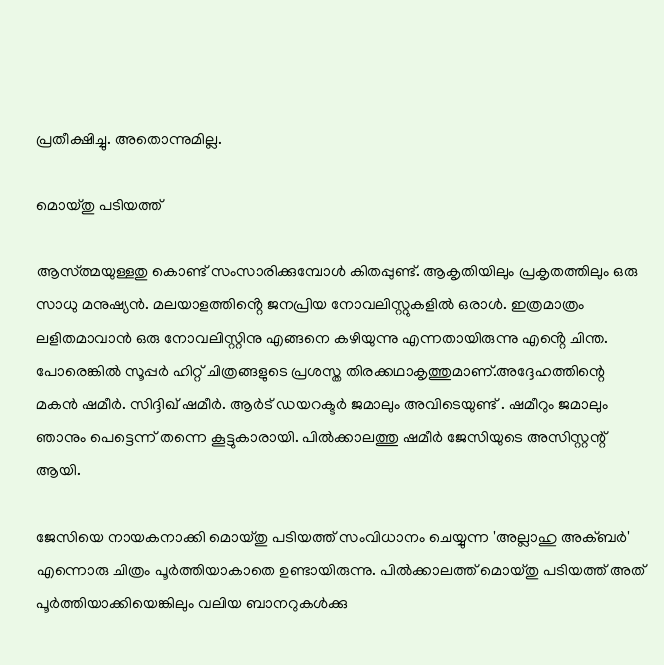പ്രതീക്ഷിച്ചു. അതൊന്നുമില്ല.

മൊയ്തു പടിയത്ത്

ആസ്ത്മയുള്ളതു കൊണ്ട് സംസാരിക്കുമ്പോൾ കിതപ്പുണ്ട്. ആകൃതിയിലും പ്രകൃതത്തിലും ഒരു സാധു മനുഷ്യൻ. മലയാളത്തിൻ്റെ ജനപ്രിയ നോവലിസ്റ്റുകളിൽ ഒരാൾ. ഇത്രമാത്രം ലളിതമാവാൻ ഒരു നോവലിസ്റ്റിനു എങ്ങനെ കഴിയുന്നു എന്നതായിരുന്നു എൻ്റെ ചിന്ത. പോരെങ്കിൽ സൂപ്പർ ഹിറ്റ് ചിത്രങ്ങളുടെ പ്രശസ്ത തിരക്കഥാകൃത്തുമാണ്.അദ്ദേഹത്തിന്റെ മകൻ ഷമീർ. സിദ്ദിഖ് ഷമീർ. ആർട് ഡയറക്ടർ ജമാലും അവിടെയുണ്ട് . ഷമീറും ജമാലും ഞാനും പെട്ടെന്ന് തന്നെ കൂട്ടുകാരായി. പിൽക്കാലത്തു ഷമീർ ജേസിയുടെ അസിസ്റ്റന്റ് ആയി.

ജേസിയെ നായകനാക്കി മൊയ്തു പടിയത്ത് സംവിധാനം ചെയ്യുന്ന 'അല്ലാഹു അക്ബർ' എന്നൊരു ചിത്രം പൂർത്തിയാകാതെ ഉണ്ടായിരുന്നു. പിൽക്കാലത്ത് മൊയ്തു പടിയത്ത് അത് പൂർത്തിയാക്കിയെങ്കിലും വലിയ ബാനറുകൾക്കു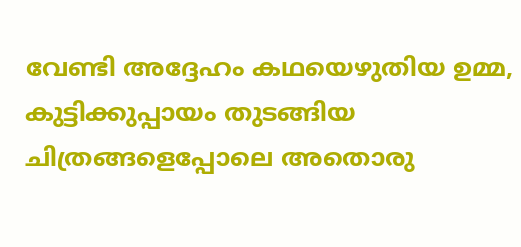വേണ്ടി അദ്ദേഹം കഥയെഴുതിയ ഉമ്മ, കുട്ടിക്കുപ്പായം തുടങ്ങിയ ചിത്രങ്ങളെപ്പോലെ അതൊരു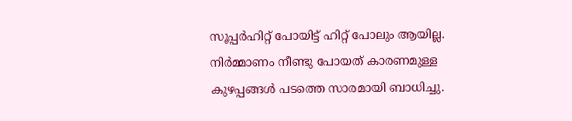സൂപ്പർഹിറ്റ് പോയിട്ട് ഹിറ്റ്‌ പോലും ആയില്ല. നിർമ്മാണം നീണ്ടു പോയത് കാരണമുള്ള കുഴപ്പങ്ങൾ പടത്തെ സാരമായി ബാധിച്ചു.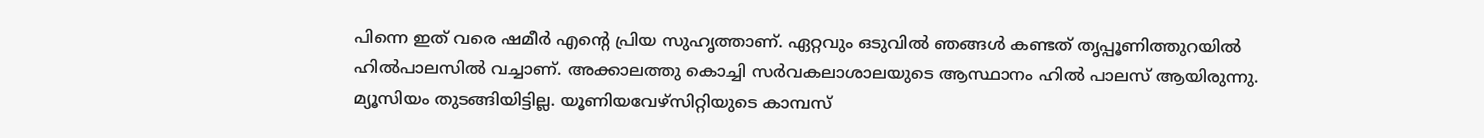പിന്നെ ഇത് വരെ ഷമീർ എന്റെ പ്രിയ സുഹൃത്താണ്. ഏറ്റവും ഒടുവിൽ ഞങ്ങൾ കണ്ടത് തൃപ്പൂണിത്തുറയിൽ ഹിൽപാലസിൽ വച്ചാണ്. അക്കാലത്തു കൊച്ചി സർവകലാശാലയുടെ ആസ്ഥാനം ഹിൽ പാലസ് ആയിരുന്നു. മ്യൂസിയം തുടങ്ങിയിട്ടില്ല. യൂണിയവേഴ്സിറ്റിയുടെ കാമ്പസ്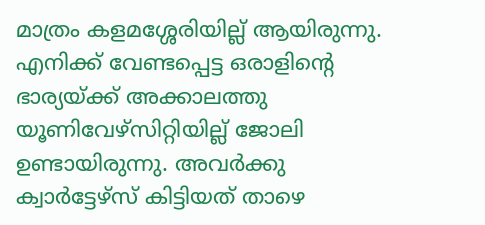മാത്രം കളമശ്ശേരിയില്ല് ആയിരുന്നു. എനിക്ക് വേണ്ടപ്പെട്ട ഒരാളിന്റെ ഭാര്യയ്ക്ക് അക്കാലത്തു യൂണിവേഴ്സിറ്റിയില്ല് ജോലി ഉണ്ടായിരുന്നു. അവർക്കു ക്വാർട്ടേഴ്‌സ് കിട്ടിയത് താഴെ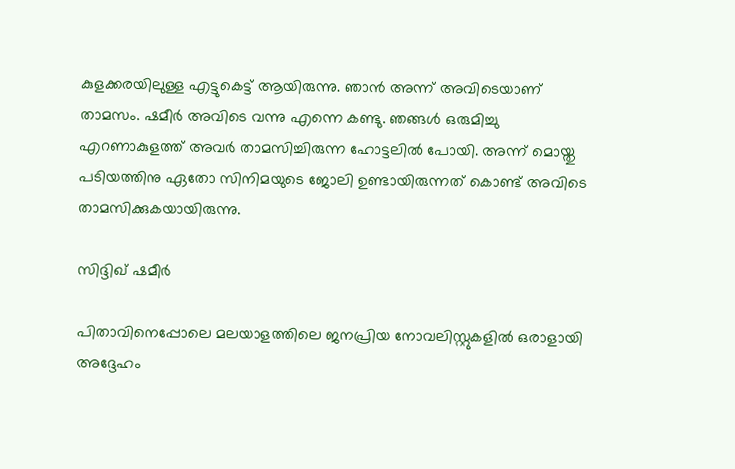കുളക്കരയിലുള്ള എട്ടുകെട്ട് ആയിരുന്നു. ഞാൻ അന്ന് അവിടെയാണ് താമസം. ഷമീർ അവിടെ വന്നു എന്നെ കണ്ടു. ഞങ്ങൾ ഒരുമിച്ചു എറണാകുളത്ത് അവർ താമസിച്ചിരുന്ന ഹോട്ടലിൽ പോയി. അന്ന് മൊയ്തു പടിയത്തിനു ഏതോ സിനിമയുടെ ജോലി ഉണ്ടായിരുന്നത് കൊണ്ട് അവിടെ താമസിക്കുകയായിരുന്നു.

സിദ്ദിഖ് ഷമീർ

പിതാവിനെപ്പോലെ മലയാളത്തിലെ ജനപ്രിയ നോവലിസ്റ്റുകളിൽ ഒരാളായി അദ്ദേഹം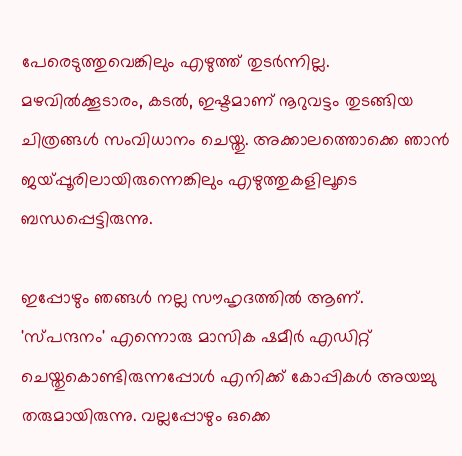പേരെടുത്തുവെങ്കിലും എഴുത്ത് തുടർന്നില്ല. മഴവിൽക്കൂടാരം, കടൽ, ഇഷ്ടമാണ് നൂറുവട്ടം തുടങ്ങിയ ചിത്രങ്ങൾ സംവിധാനം ചെയ്തു. അക്കാലത്തൊക്കെ ഞാൻ ജയ്‌പ്പൂരിലായിരുന്നെങ്കിലും എഴുത്തുകളിലൂടെ ബന്ധപ്പെട്ടിരുന്നു.

ഇപ്പോഴും ഞങ്ങൾ നല്ല സൗഹൃദത്തിൽ ആണ്. 'സ്പന്ദനം' എന്നൊരു മാസിക ഷമീർ എഡിറ്റ് ചെയ്തുകൊണ്ടിരുന്നപ്പോൾ എനിക്ക് കോപ്പികൾ അയച്ചു തരുമായിരുന്നു. വല്ലപ്പോഴും ഒക്കെ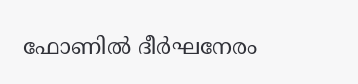ഫോണിൽ ദീർഘനേരം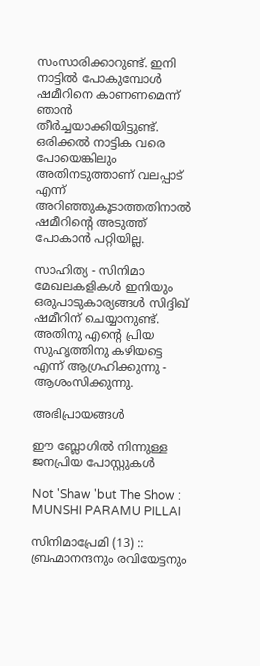സംസാരിക്കാറുണ്ട്. ഇനി നാട്ടിൽ പോകുമ്പോൾ ഷമീറിനെ കാണണമെന്ന് ഞാൻ തീർച്ചയാക്കിയിട്ടുണ്ട്. ഒരിക്കൽ നാട്ടിക വരെ പോയെങ്കിലും അതിനടുത്താണ് വലപ്പാട് എന്ന് അറിഞ്ഞുകൂടാത്തതിനാൽ ഷമീറിന്റെ അടുത്ത് പോകാൻ പറ്റിയില്ല.

സാഹിത്യ - സിനിമാ മേഖലകളികൾ ഇനിയും ഒരുപാടുകാര്യങ്ങൾ സിദ്ദിഖ് ഷമീറിന് ചെയ്യാനുണ്ട്. അതിനു എന്റെ പ്രിയ സുഹൃത്തിനു കഴിയട്ടെ എന്ന് ആഗ്രഹിക്കുന്നു - ആശംസിക്കുന്നു.

അഭിപ്രായങ്ങള്‍

ഈ ബ്ലോഗിൽ നിന്നുള്ള ജനപ്രിയ പോസ്റ്റുകള്‍‌

Not 'Shaw 'but The Show : MUNSHI PARAMU PILLAI

സിനിമാപ്രേമി (13) :: ബ്രഹ്മാനന്ദനും രവിയേട്ടനും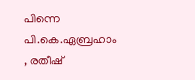പിന്നെ പി.കെ.ഏബ്രഹാം , രതീഷ്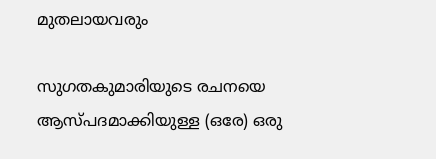മുതലായവരും

സുഗതകുമാരിയുടെ രചനയെ ആസ്പദമാക്കിയുള്ള (ഒരേ) ഒരു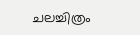ചലച്ചിത്രം